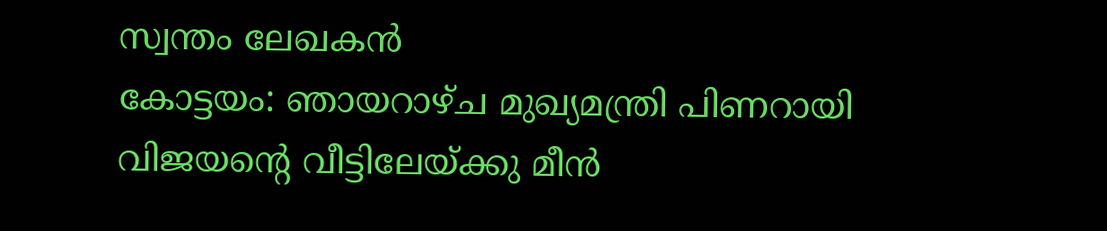സ്വന്തം ലേഖകൻ
കോട്ടയം: ഞായറാഴ്ച മുഖ്യമന്ത്രി പിണറായി വിജയന്റെ വീട്ടിലേയ്ക്കു മീൻ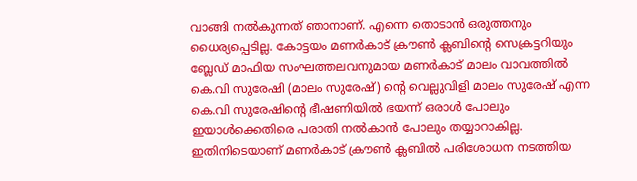വാങ്ങി നൽകുന്നത് ഞാനാണ്. എന്നെ തൊടാൻ ഒരുത്തനും ധൈര്യപ്പെടില്ല. കോട്ടയം മണർകാട് ക്രൗൺ ക്ലബിന്റെ സെക്രട്ടറിയും ബ്ലേഡ് മാഫിയ സംഘത്തലവനുമായ മണർകാട് മാലം വാവത്തിൽ കെ.വി സുരേഷി (മാലം സുരേഷ്) ന്റെ വെല്ലുവിളി മാലം സുരേഷ് എന്ന കെ.വി സുരേഷിന്റെ ഭീഷണിയിൽ ഭയന്ന് ഒരാൾ പോലും ഇയാൾക്കെതിരെ പരാതി നൽകാൻ പോലും തയ്യാറാകില്ല.
ഇതിനിടെയാണ് മണർകാട് ക്രൗൺ ക്ലബിൽ പരിശോധന നടത്തിയ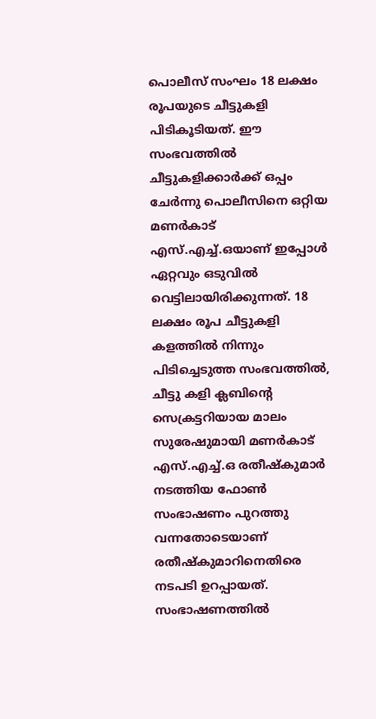പൊലീസ് സംഘം 18 ലക്ഷം രൂപയുടെ ചീട്ടുകളി പിടികൂടിയത്. ഈ സംഭവത്തിൽ ചീട്ടുകളിക്കാർക്ക് ഒപ്പം ചേർന്നു പൊലീസിനെ ഒറ്റിയ മണർകാട് എസ്.എച്ച്.ഒയാണ് ഇപ്പോൾ ഏറ്റവും ഒടുവിൽ വെട്ടിലായിരിക്കുന്നത്. 18 ലക്ഷം രൂപ ചീട്ടുകളി കളത്തിൽ നിന്നും പിടിച്ചെടുത്ത സംഭവത്തിൽ, ചീട്ടു കളി ക്ലബിന്റെ സെക്രട്ടറിയായ മാലം സുരേഷുമായി മണർകാട് എസ്.എച്ച്.ഒ രതീഷ്കുമാർ നടത്തിയ ഫോൺ സംഭാഷണം പുറത്തു വന്നതോടെയാണ് രതീഷ്കുമാറിനെതിരെ നടപടി ഉറപ്പായത്.
സംഭാഷണത്തിൽ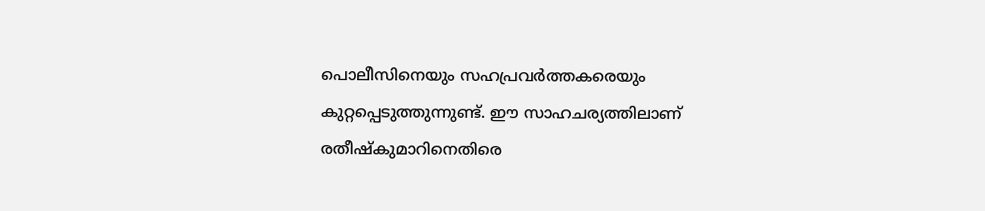പൊലീസിനെയും സഹപ്രവർത്തകരെയും കുറ്റപ്പെടുത്തുന്നുണ്ട്. ഈ സാഹചര്യത്തിലാണ് രതീഷ്കുമാറിനെതിരെ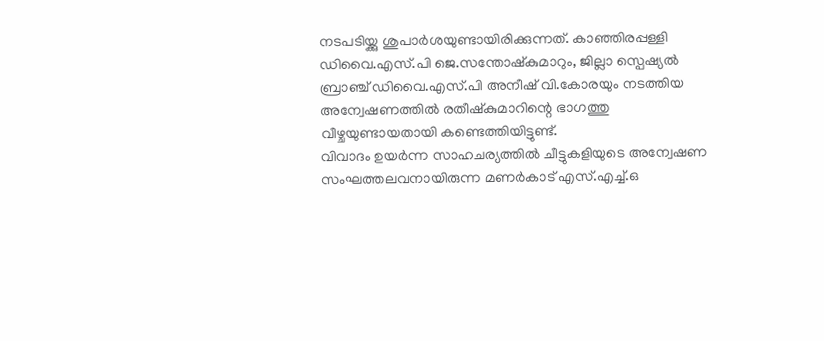നടപടിയ്ക്കു ശുപാർശയുണ്ടായിരിക്കുന്നത്. കാഞ്ഞിരപ്പള്ളി ഡിവൈ.എസ്.പി ജെ.സന്തോഷ്കുമാറും, ജില്ലാ സ്പെഷ്യൽ ബ്രാഞ്ച് ഡിവൈ.എസ്.പി അനീഷ് വി.കോരയും നടത്തിയ അന്വേഷണത്തിൽ രതീഷ്കുമാറിന്റെ ഭാഗത്തു വീഴ്ചയുണ്ടായതായി കണ്ടെത്തിയിട്ടുണ്ട്.
വിവാദം ഉയർന്ന സാഹചര്യത്തിൽ ചീട്ടുകളിയുടെ അന്വേഷണ സംഘത്തലവനായിരുന്ന മണർകാട് എസ്.എച്ച്.ഒ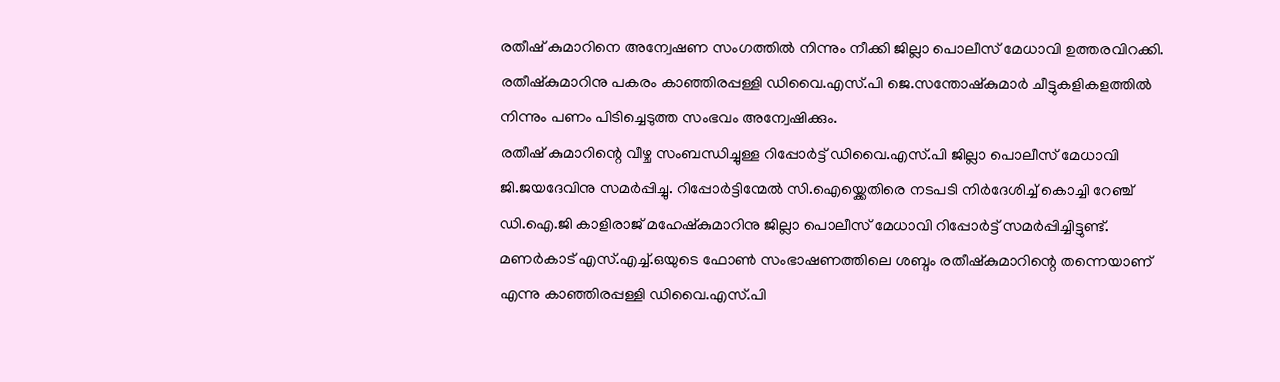രതീഷ് കുമാറിനെ അന്വേഷണ സംഗത്തിൽ നിന്നും നീക്കി ജില്ലാ പൊലീസ് മേധാവി ഉത്തരവിറക്കി. രതീഷ്കുമാറിനു പകരം കാഞ്ഞിരപ്പള്ളി ഡിവൈ.എസ്.പി ജെ.സന്തോഷ്കുമാർ ചീട്ടുകളികളത്തിൽ നിന്നും പണം പിടിച്ചെടുത്ത സംഭവം അന്വേഷിക്കും.
രതീഷ് കുമാറിന്റെ വീഴ്ച സംബന്ധിച്ചുള്ള റിപ്പോർട്ട് ഡിവൈ.എസ്.പി ജില്ലാ പൊലീസ് മേധാവി ജി.ജയദേവിനു സമർപ്പിച്ചു. റിപ്പോർട്ടിന്മേൽ സി.ഐയ്ക്കെതിരെ നടപടി നിർദേശിച്ച് കൊച്ചി റേഞ്ച് ഡി.ഐ.ജി കാളിരാജ് മഹേഷ്കുമാറിനു ജില്ലാ പൊലീസ് മേധാവി റിപ്പോർട്ട് സമർപ്പിച്ചിട്ടുണ്ട്.
മണർകാട് എസ്.എച്ച്.ഒയുടെ ഫോൺ സംഭാഷണത്തിലെ ശബ്ദം രതീഷ്കുമാറിന്റെ തന്നെയാണ് എന്നു കാഞ്ഞിരപ്പള്ളി ഡിവൈ.എസ്.പി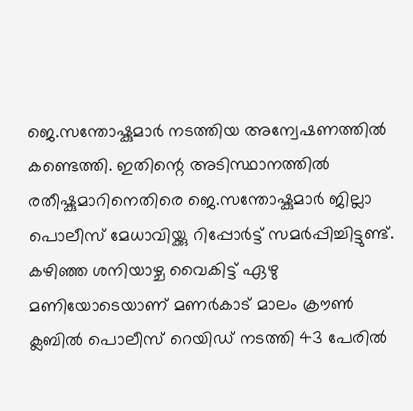ജെ.സന്തോഷ്കുമാർ നടത്തിയ അന്വേഷണത്തിൽ കണ്ടെത്തി. ഇതിന്റെ അടിസ്ഥാനത്തിൽ രതീഷ്കുമാറിനെതിരെ ജെ.സന്തോഷ്കുമാർ ജില്ലാ പൊലീസ് മേധാവിയ്ക്കു റിപ്പോർട്ട് സമർപ്പിച്ചിട്ടുണ്ട്. കഴിഞ്ഞ ശനിയാഴ്ച വൈകിട്ട് ഏഴു മണിയോടെയാണ് മണർകാട് മാലം ക്രൗൺ ക്ലബിൽ പൊലീസ് റെയിഡ് നടത്തി 43 പേരിൽ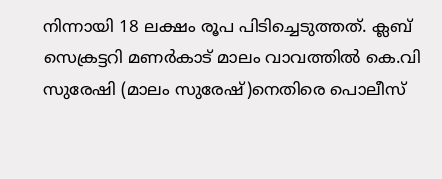നിന്നായി 18 ലക്ഷം രൂപ പിടിച്ചെടുത്തത്. ക്ലബ് സെക്രട്ടറി മണർകാട് മാലം വാവത്തിൽ കെ.വി സുരേഷി (മാലം സുരേഷ്)നെതിരെ പൊലീസ്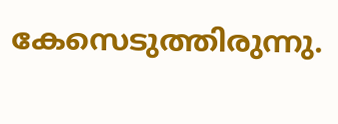കേസെടുത്തിരുന്നു.